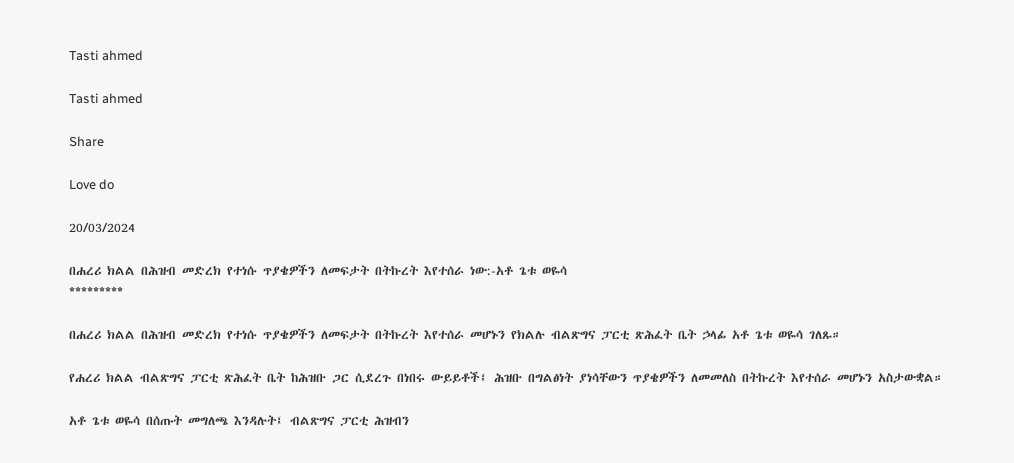Tasti ahmed

Tasti ahmed

Share

Love do

20/03/2024

በሐረሪ ክልል በሕዝብ መድረክ የተነሱ ጥያቄዎችን ለመፍታት በትኩረት እየተሰራ ነው:-አቶ ጌቱ ወዬሳ
*********

በሐረሪ ክልል በሕዝብ መድረክ የተነሱ ጥያቄዎችን ለመፍታት በትኩረት እየተሰራ መሆኑን የክልሉ ብልጽግና ፓርቲ ጽሕፈት ቤት ኃላፊ አቶ ጌቱ ወዬሳ ገለጹ።

የሐረሪ ክልል ብልጽግና ፓርቲ ጽሕፈት ቤት ከሕዝቡ ጋር ሲደረጉ በነበሩ ውይይቶች፤ ሕዝቡ በግልፅነት ያነሳቸውን ጥያቄዎችን ለመመለስ በትኩረት እየተሰራ መሆኑን አስታውቋል።

አቶ ጌቱ ወዬሳ በሰጡት መግለጫ እንዳሉት፤ ብልጽግና ፓርቲ ሕዝብን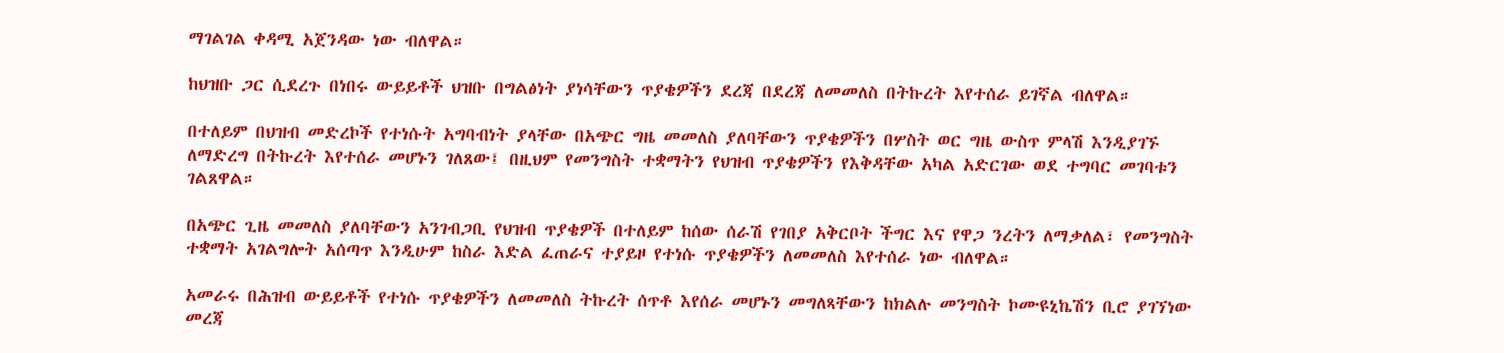ማገልገል ቀዳሚ አጀንዳው ነው ብለዋል።

ከህዝቡ ጋር ሲደረጉ በነበሩ ውይይቶች ህዝቡ በግልፅነት ያነሳቸውን ጥያቄዎችን ደረጃ በደረጃ ለመመለስ በትኩረት እየተሰራ ይገኛል ብለዋል።

በተለይም በህዝብ መድረኮች የተነሱት አግባብነት ያላቸው በአጭር ግዜ መመለስ ያለባቸውን ጥያቄዎችን በሦስት ወር ግዜ ውስጥ ምላሽ እንዲያገኙ ለማድረግ በትኩረት እየተሰራ መሆኑን ገለጸው፤ በዚህም የመንግስት ተቋማትን የህዝብ ጥያቄዎችን የእቅዳቸው አካል አድርገው ወደ ተግባር መገባቱን ገልጸዋል።

በአጭር ጊዜ መመለስ ያለባቸውን አንገብጋቢ የህዝብ ጥያቄዎች በተለይም ከሰው ሰራሽ የገበያ አቅርቦት ችግር እና የዋጋ ንረትን ለማቃለል፣ የመንግስት ተቋማት አገልግሎት አሰጣጥ እንዲሁም ከስራ እድል ፈጠራና ተያይዞ የተነሱ ጥያቄዎችን ለመመለስ እየተሰራ ነው ብለዋል።

አመራሩ በሕዝብ ውይይቶች የተነሱ ጥያቄዎችን ለመመለስ ትኩረት ሰጥቶ እየሰራ መሆኑን መግለጻቸውን ከክልሉ መንግስት ኮሙዩኒኬሽን ቢሮ ያገኘነው መረጃ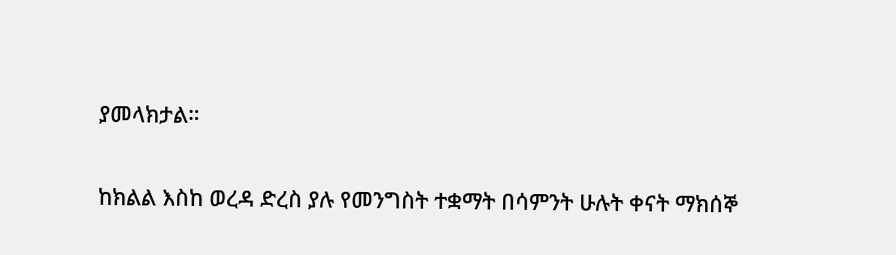ያመላክታል።

ከክልል እስከ ወረዳ ድረስ ያሉ የመንግስት ተቋማት በሳምንት ሁሉት ቀናት ማክሰኞ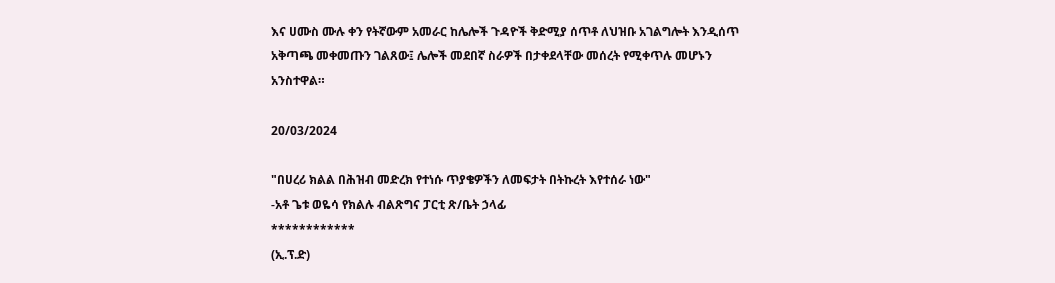እና ሀሙስ ሙሉ ቀን የትኛውም አመራር ከሌሎች ጉዳዮች ቅድሚያ ሰጥቶ ለህዝቡ አገልግሎት እንዲሰጥ አቅጣጫ መቀመጡን ገልጸው፤ ሌሎች መደበኛ ስራዎች በታቀደላቸው መሰረት የሚቀጥሉ መሆኑን አንስተዋል።

20/03/2024

"በሀረሪ ክልል በሕዝብ መድረክ የተነሱ ጥያቄዎችን ለመፍታት በትኩረት እየተሰራ ነው"
-አቶ ጌቱ ወዬሳ የክልሉ ብልጽግና ፓርቲ ጽ/ቤት ኃላፊ
************
(ኢ.ፕ.ድ)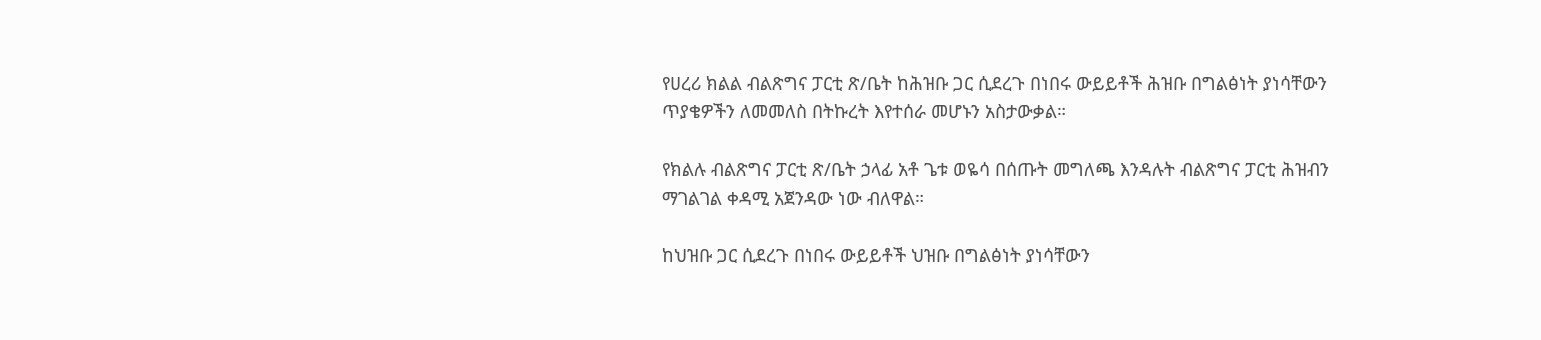የሀረሪ ክልል ብልጽግና ፓርቲ ጽ/ቤት ከሕዝቡ ጋር ሲደረጉ በነበሩ ውይይቶች ሕዝቡ በግልፅነት ያነሳቸውን ጥያቄዎችን ለመመለስ በትኩረት እየተሰራ መሆኑን አስታውቃል።

የክልሉ ብልጽግና ፓርቲ ጽ/ቤት ኃላፊ አቶ ጌቱ ወዬሳ በሰጡት መግለጫ እንዳሉት ብልጽግና ፓርቲ ሕዝብን ማገልገል ቀዳሚ አጀንዳው ነው ብለዋል።

ከህዝቡ ጋር ሲደረጉ በነበሩ ውይይቶች ህዝቡ በግልፅነት ያነሳቸውን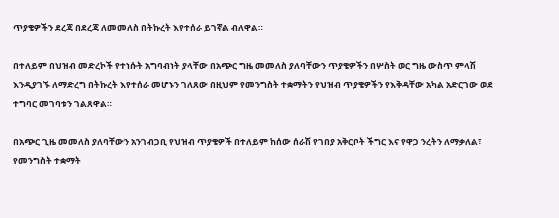ጥያቄዎችን ደረጃ በደረጃ ለመመለስ በትኩረት እየተሰራ ይገኛል ብለዋል።

በተለይም በህዝብ መድረኮች የተነሱት አግባብነት ያላቸው በአጭር ግዜ መመለስ ያለባቸውን ጥያቄዎችን በሦስት ወር ግዜ ውስጥ ምላሽ እንዲያገኙ ለማድረግ በትኩረት እየተሰራ መሆኑን ገለጸው በዚህም የመንግስት ተቋማትን የህዝብ ጥያቄዎችን የእቅዳቸው አካል አድርገው ወደ ተግባር መገባቱን ገልጸዋል።

በአጭር ጊዜ መመለስ ያለባቸውን አንገብጋቢ የህዝብ ጥያቄዎች በተለይም ከሰው ሰራሽ የገበያ አቅርቦት ችግር እና የዋጋ ንረትን ለማቃለል፣ የመንግስት ተቋማት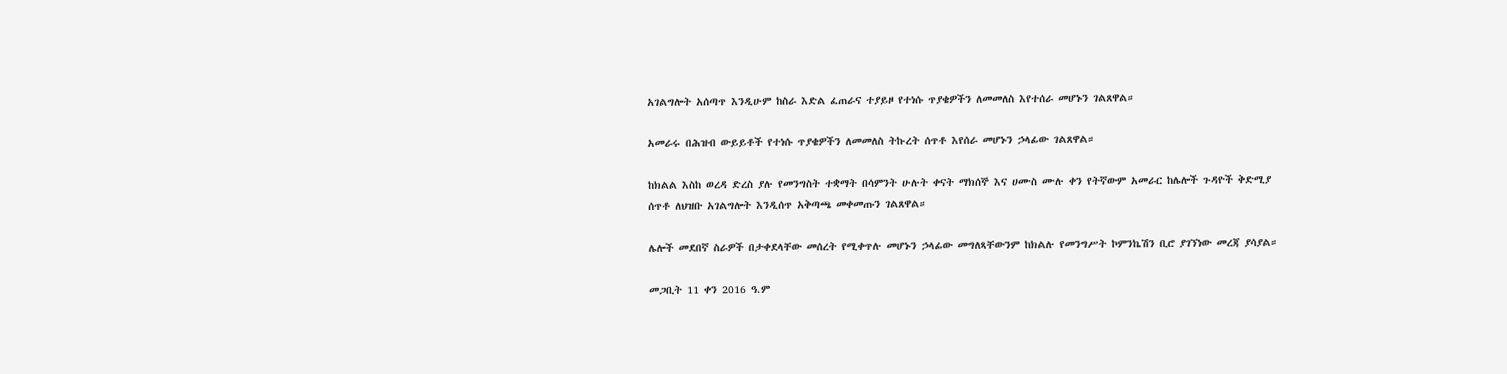አገልግሎት አሰጣጥ እንዲሁም ከስራ እድል ፈጠራና ተያይዞ የተነሱ ጥያቄዎችን ለመመለስ እየተሰራ መሆኑን ገልጸዋል።

አመራሩ በሕዝብ ውይይቶች የተነሱ ጥያቄዎችን ለመመለስ ትኩረት ሰጥቶ እየሰራ መሆኑን ኃላፊው ገልጸዋል።

ከክልል እስከ ወረዳ ድረስ ያሉ የመንግስት ተቋማት በሳምንት ሁሉት ቀናት ማክሰኞ እና ሀሙስ ሙሉ ቀን የትኛውም አመራር ከሌሎች ጉዳዮች ቅድሚያ ሰጥቶ ለህዝቡ አገልግሎት እንዲሰጥ አቅጣጫ መቀመጡን ገልጸዋል።

ሌሎች መደበኛ ስራዎች በታቀደላቸው መሰረት የሚቀጥሉ መሆኑን ኃላፊው መግለጻቸውንም ከክልሉ የመንግሥት ኮምንኬሽን ቢሮ ያገኘነው መረጃ ያሳያል።

መጋቢት 11 ቀን 2016 ዓ.ም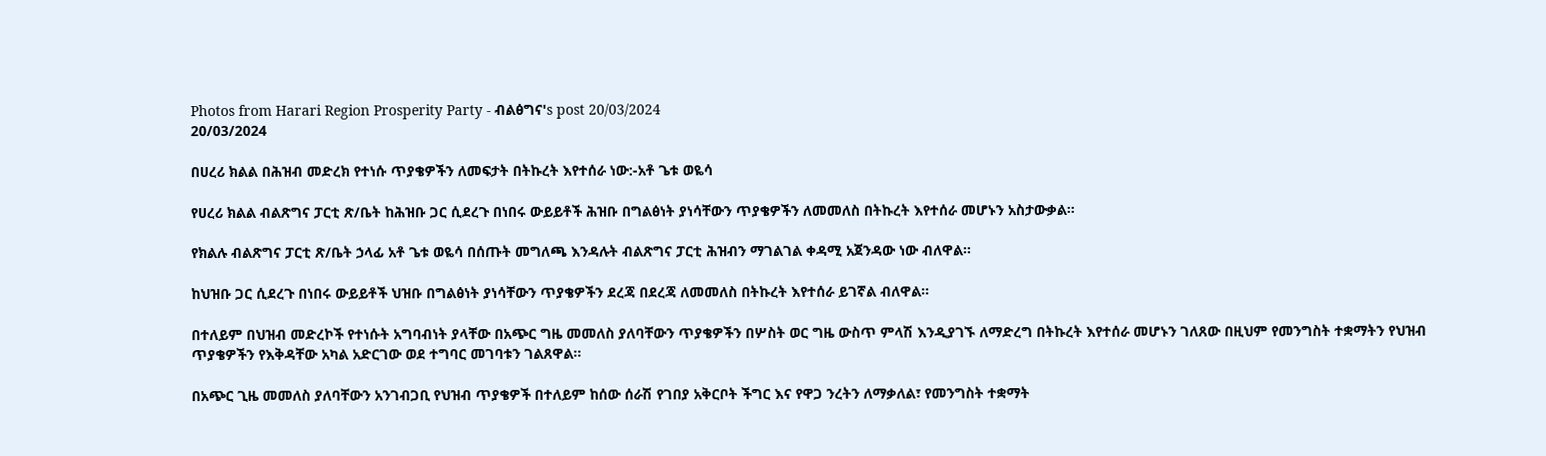Photos from Harari Region Prosperity Party - ብልፅግና's post 20/03/2024
20/03/2024

በሀረሪ ክልል በሕዝብ መድረክ የተነሱ ጥያቄዎችን ለመፍታት በትኩረት እየተሰራ ነው:-አቶ ጌቱ ወዬሳ

የሀረሪ ክልል ብልጽግና ፓርቲ ጽ/ቤት ከሕዝቡ ጋር ሲደረጉ በነበሩ ውይይቶች ሕዝቡ በግልፅነት ያነሳቸውን ጥያቄዎችን ለመመለስ በትኩረት እየተሰራ መሆኑን አስታውቃል።

የክልሉ ብልጽግና ፓርቲ ጽ/ቤት ኃላፊ አቶ ጌቱ ወዬሳ በሰጡት መግለጫ እንዳሉት ብልጽግና ፓርቲ ሕዝብን ማገልገል ቀዳሚ አጀንዳው ነው ብለዋል።

ከህዝቡ ጋር ሲደረጉ በነበሩ ውይይቶች ህዝቡ በግልፅነት ያነሳቸውን ጥያቄዎችን ደረጃ በደረጃ ለመመለስ በትኩረት እየተሰራ ይገኛል ብለዋል።

በተለይም በህዝብ መድረኮች የተነሱት አግባብነት ያላቸው በአጭር ግዜ መመለስ ያለባቸውን ጥያቄዎችን በሦስት ወር ግዜ ውስጥ ምላሽ እንዲያገኙ ለማድረግ በትኩረት እየተሰራ መሆኑን ገለጸው በዚህም የመንግስት ተቋማትን የህዝብ ጥያቄዎችን የእቅዳቸው አካል አድርገው ወደ ተግባር መገባቱን ገልጸዋል።

በአጭር ጊዜ መመለስ ያለባቸውን አንገብጋቢ የህዝብ ጥያቄዎች በተለይም ከሰው ሰራሽ የገበያ አቅርቦት ችግር እና የዋጋ ንረትን ለማቃለል፣ የመንግስት ተቋማት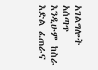አገልግሎት አሰጣጥ እንዲሁም ከስራ እድል ፈጠራና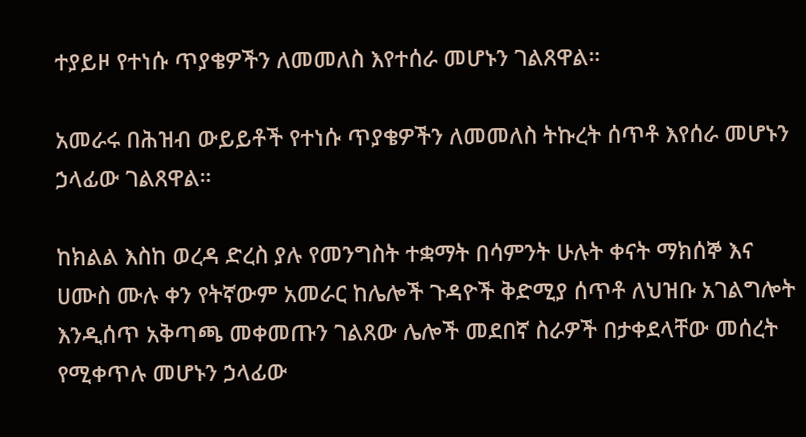ተያይዞ የተነሱ ጥያቄዎችን ለመመለስ እየተሰራ መሆኑን ገልጸዋል።

አመራሩ በሕዝብ ውይይቶች የተነሱ ጥያቄዎችን ለመመለስ ትኩረት ሰጥቶ እየሰራ መሆኑን ኃላፊው ገልጸዋል።

ከክልል እስከ ወረዳ ድረስ ያሉ የመንግስት ተቋማት በሳምንት ሁሉት ቀናት ማክሰኞ እና ሀሙስ ሙሉ ቀን የትኛውም አመራር ከሌሎች ጉዳዮች ቅድሚያ ሰጥቶ ለህዝቡ አገልግሎት እንዲሰጥ አቅጣጫ መቀመጡን ገልጸው ሌሎች መደበኛ ስራዎች በታቀደላቸው መሰረት የሚቀጥሉ መሆኑን ኃላፊው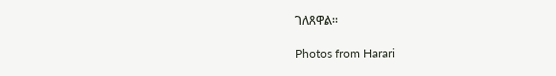ገለጸዋል።

Photos from Harari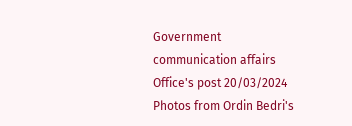Government communication affairs Office's post 20/03/2024
Photos from Ordin Bedri's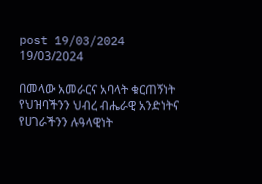post 19/03/2024
19/03/2024

በመላው አመራርና አባላት ቁርጠኝነት የህዝባችንን ህብረ ብሔራዊ አንድነትና
የሀገራችንን ሉዓላዊነት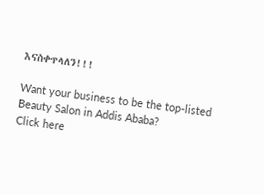እናስቀጥላለን!!!

Want your business to be the top-listed Beauty Salon in Addis Ababa?
Click here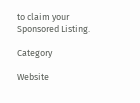to claim your Sponsored Listing.

Category

Website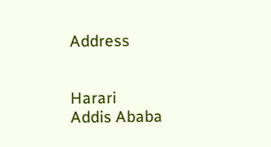Address


Harari
Addis Ababa